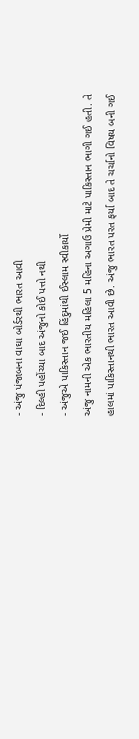- અંજુ પંજાબના વાઘા બોર્ડરથી ભારત આવી
- દિલ્હી પહોંચ્યા બાદ અંજુનો કોઈ પત્તો નથી
- અંજુએ પાકિસ્તાન જઈ હિંદુમાંથી ઈસ્લામ સ્વીકાર્યો
અંજુ નામની એક ભારતીય મહિલા 5 મહિના અગાઉ પ્રેમી માટે પાકિસ્તાન ભાગી ગઈ હતી. તે હાલમાં પાકિસ્તાનથી ભારત આવી છે. અંજુ ભારત પરત ફર્યા બાદ તે ચર્ચાનો વિષય બની ગઈ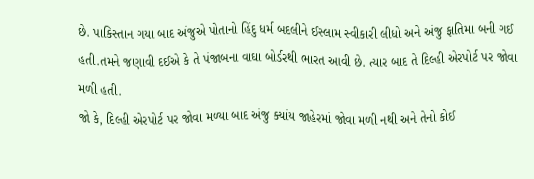છે. પાકિસ્તાન ગયા બાદ અંજુએ પોતાનો હિંદુ ધર્મ બદલીને ઈસ્લામ સ્વીકારી લીધો અને અંજુ ફાતિમા બની ગઈ હતી.તમને જણાવી દઈએ કે તે પંજાબના વાઘા બોર્ડરથી ભારત આવી છે. ત્યાર બાદ તે દિલ્હી એરપોર્ટ પર જોવા મળી હતી.
જો કે, દિલ્હી એરપોર્ટ પર જોવા મળ્યા બાદ અંજુ ક્યાંય જાહેરમાં જોવા મળી નથી અને તેનો કોઈ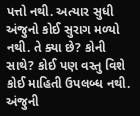પત્તો નથી. અત્યાર સુધી અંજુનો કોઈ સુરાગ મળ્યો નથી. તે ક્યા છે? કોની સાથે? કોઈ પણ વસ્તુ વિશે કોઈ માહિતી ઉપલબ્ધ નથી.
અંજુની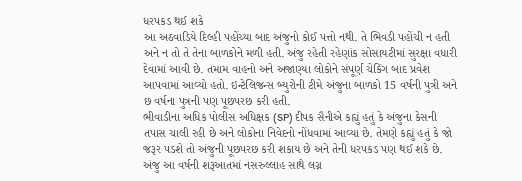ધરપકડ થઈ શકે
આ અઠવાડિયે દિલ્હી પહોંચ્યા બાદ અંજુનો કોઈ પત્તો નથી. તે ભિવડી પહોંચી ન હતી અને ન તો તે તેના બાળકોને મળી હતી. અંજુ રહેતી રહેણાંક સોસાયટીમાં સુરક્ષા વધારી દેવામાં આવી છે. તમામ વાહનો અને અજાણ્યા લોકોને સંપૂર્ણ ચેકિંગ બાદ પ્રવેશ આપવામાં આવ્યો હતો. ઇન્ટેલિજન્સ બ્યુરોની ટીમે અંજુના બાળકો 15 વર્ષની પુત્રી અને છ વર્ષના પુત્રની પણ પૂછપરછ કરી હતી.
ભીવાડીના અધિક પોલીસ અધિક્ષક (SP) દીપક સૈનીએ કહ્યું હતું કે અંજુના કેસની તપાસ ચાલી રહી છે અને લોકોના નિવેદનો નોંધવામાં આવ્યા છે. તેમણે કહ્યું હતું કે જો જરૂર પડશે તો અંજુની પૂછપરછ કરી શકાય છે અને તેની ધરપકડ પણ થઈ શકે છે.
અંજુ આ વર્ષની શરૂઆતમાં નસરુલ્લાહ સાથે લગ્ન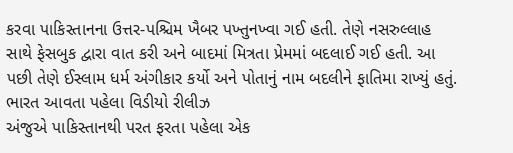કરવા પાકિસ્તાનના ઉત્તર-પશ્ચિમ ખૈબર પખ્તુનખ્વા ગઈ હતી. તેણે નસરુલ્લાહ સાથે ફેસબુક દ્વારા વાત કરી અને બાદમાં મિત્રતા પ્રેમમાં બદલાઈ ગઈ હતી. આ પછી તેણે ઈસ્લામ ધર્મ અંગીકાર કર્યો અને પોતાનું નામ બદલીને ફાતિમા રાખ્યું હતું.
ભારત આવતા પહેલા વિડીયો રીલીઝ
અંજુએ પાકિસ્તાનથી પરત ફરતા પહેલા એક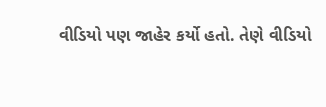વીડિયો પણ જાહેર કર્યો હતો. તેણે વીડિયો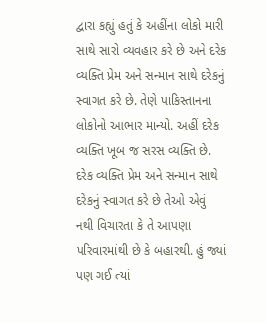દ્વારા કહ્યું હતું કે અહીંના લોકો મારી સાથે સારો વ્યવહાર કરે છે અને દરેક વ્યક્તિ પ્રેમ અને સન્માન સાથે દરેકનું સ્વાગત કરે છે. તેણે પાકિસ્તાનના લોકોનો આભાર માન્યો. અહીં દરેક વ્યક્તિ ખૂબ જ સરસ વ્યક્તિ છે. દરેક વ્યક્તિ પ્રેમ અને સન્માન સાથે દરેકનું સ્વાગત કરે છે તેઓ એવું નથી વિચારતા કે તે આપણા પરિવારમાંથી છે કે બહારથી. હું જ્યાં પણ ગઈ ત્યાં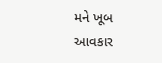મને ખૂબ આવકાર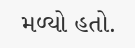મળ્યો હતો.